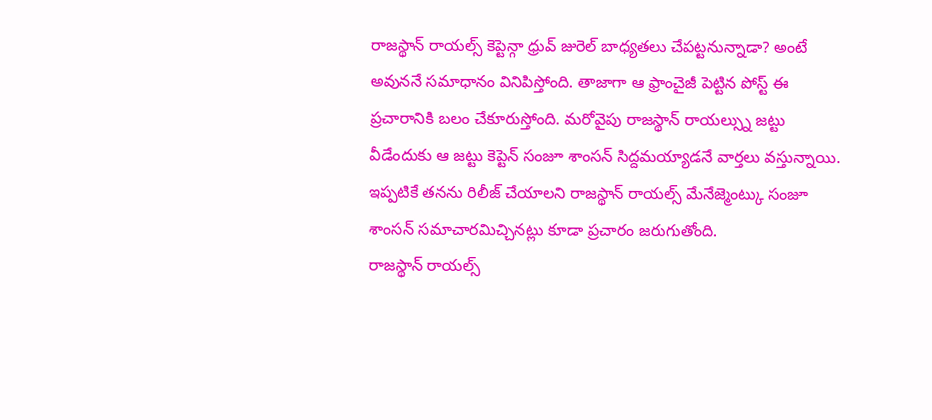రాజస్థాన్ రాయల్స్ కెప్టెన్గా ధ్రువ్ జురెల్ బాధ్యతలు చేపట్టనున్నాడా? అంటే అవుననే సమాధానం వినిపిస్తోంది. తాజాగా ఆ ఫ్రాంచైజీ పెట్టిన పోస్ట్ ఈ ప్రచారానికి బలం చేకూరుస్తోంది. మరోవైపు రాజస్థాన్ రాయల్స్ను జట్టు వీడేందుకు ఆ జట్టు కెప్టెన్ సంజూ శాంసన్ సిద్దమయ్యాడనే వార్తలు వస్తున్నాయి. ఇప్పటికే తనను రిలీజ్ చేయాలని రాజస్థాన్ రాయల్స్ మేనేజ్మెంట్కు సంజూ శాంసన్ సమాచారమిచ్చినట్లు కూడా ప్రచారం జరుగుతోంది.
రాజస్థాన్ రాయల్స్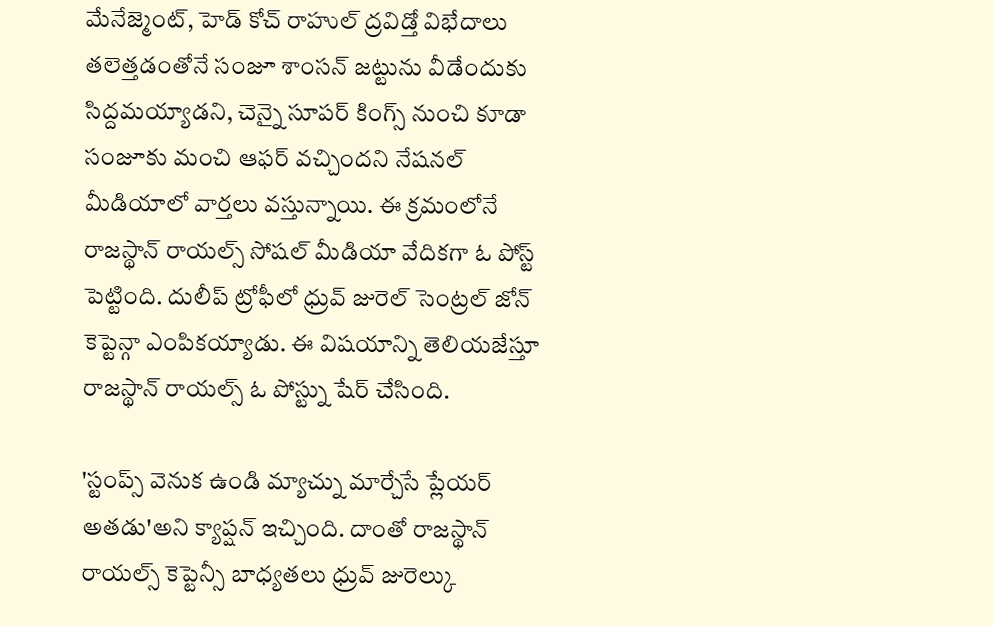మేనేజ్మెంట్, హెడ్ కోచ్ రాహుల్ ద్రవిడ్తో విభేదాలు తలెత్తడంతోనే సంజూ శాంసన్ జట్టును వీడేందుకు సిద్దమయ్యాడని, చెన్నై సూపర్ కింగ్స్ నుంచి కూడా సంజూకు మంచి ఆఫర్ వచ్చిందని నేషనల్ మీడియాలో వార్తలు వస్తున్నాయి. ఈ క్రమంలోనే రాజస్థాన్ రాయల్స్ సోషల్ మీడియా వేదికగా ఓ పోస్ట్ పెట్టింది. దులీప్ ట్రోఫీలో ధ్రువ్ జురెల్ సెంట్రల్ జోన్ కెప్టెన్గా ఎంపికయ్యాడు. ఈ విషయాన్ని తెలియజేస్తూ రాజస్థాన్ రాయల్స్ ఓ పోస్ట్ను షేర్ చేసింది.

'స్టంప్స్ వెనుక ఉండి మ్యాచ్ను మార్చేసే ప్లేయర్ అతడు'అని క్యాప్షన్ ఇచ్చింది. దాంతో రాజస్థాన్ రాయల్స్ కెప్టెన్సీ బాధ్యతలు ధ్రువ్ జురెల్కు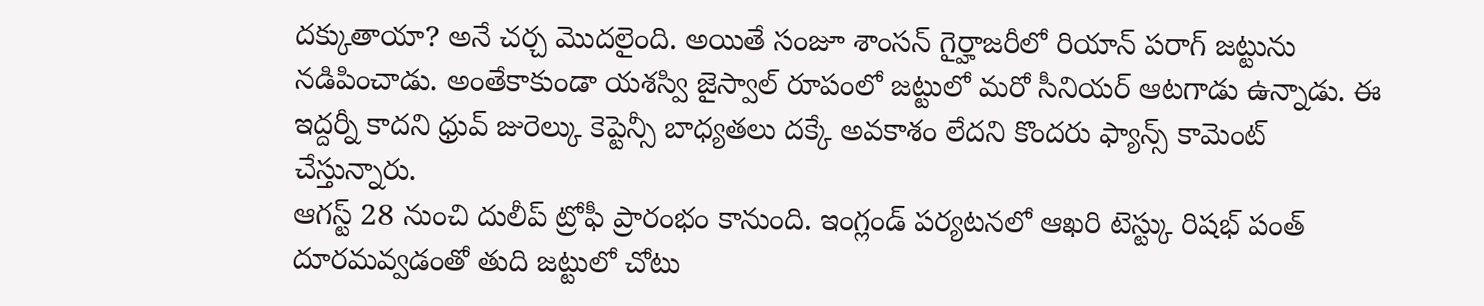దక్కుతాయా? అనే చర్చ మొదలైంది. అయితే సంజూ శాంసన్ గైర్హాజరీలో రియాన్ పరాగ్ జట్టును నడిపించాడు. అంతేకాకుండా యశస్వి జైస్వాల్ రూపంలో జట్టులో మరో సీనియర్ ఆటగాడు ఉన్నాడు. ఈ ఇద్దర్నీ కాదని ధ్రువ్ జురెల్కు కెప్టెన్సీ బాధ్యతలు దక్కే అవకాశం లేదని కొందరు ఫ్యాన్స్ కామెంట్ చేస్తున్నారు.
ఆగస్ట్ 28 నుంచి దులీప్ ట్రోఫీ ప్రారంభం కానుంది. ఇంగ్లండ్ పర్యటనలో ఆఖరి టెస్ట్కు రిషభ్ పంత్ దూరమవ్వడంతో తుది జట్టులో చోటు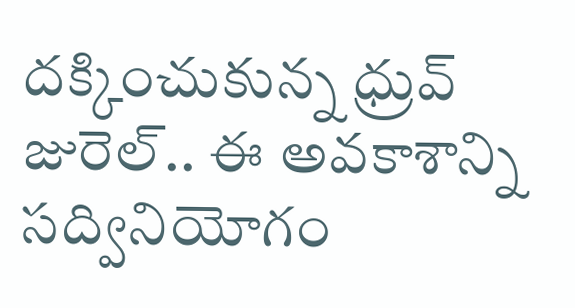దక్కించుకున్న ధ్రువ్ జురెల్.. ఈ అవకాశాన్ని సద్వినియోగం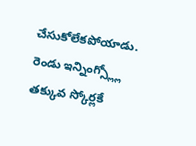చేసుకోలేకపోయాడు. రెండు ఇన్నింగ్స్ల్లో తక్కువ స్కోర్లకే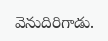వెనుదిరిగాడు.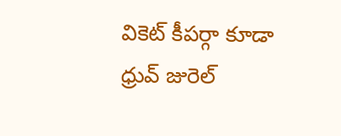వికెట్ కీపర్గా కూడా ధ్రువ్ జురెల్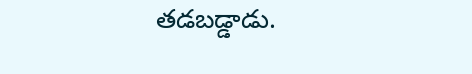తడబడ్డాడు.